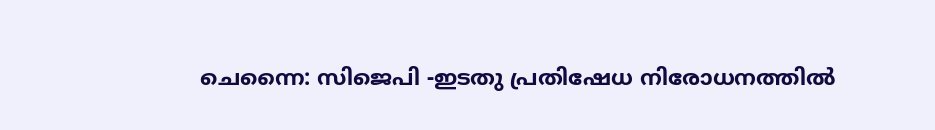ചെന്നൈ: സിജെപി -ഇടതു പ്രതിഷേധ നിരോധനത്തിൽ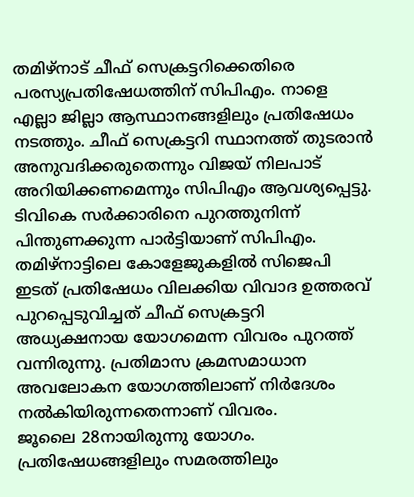തമിഴ്നാട് ചീഫ് സെക്രട്ടറിക്കെതിരെ പരസ്യപ്രതിഷേധത്തിന് സിപിഎം. നാളെ എല്ലാ ജില്ലാ ആസ്ഥാനങ്ങളിലും പ്രതിഷേധം നടത്തും. ചീഫ് സെക്രട്ടറി സ്ഥാനത്ത് തുടരാൻ അനുവദിക്കരുതെന്നും വിജയ് നിലപാട് അറിയിക്കണമെന്നും സിപിഎം ആവശ്യപ്പെട്ടു. ടിവികെ സർക്കാരിനെ പുറത്തുനിന്ന് പിന്തുണക്കുന്ന പാർട്ടിയാണ് സിപിഎം. തമിഴ്നാട്ടിലെ കോളേജുകളിൽ സിജെപി ഇടത് പ്രതിഷേധം വിലക്കിയ വിവാദ ഉത്തരവ് പുറപ്പെടുവിച്ചത് ചീഫ് സെക്രട്ടറി അധ്യക്ഷനായ യോഗമെന്ന വിവരം പുറത്ത് വന്നിരുന്നു. പ്രതിമാസ ക്രമസമാധാന അവലോകന യോഗത്തിലാണ് നിർദേശം നൽകിയിരുന്നതെന്നാണ് വിവരം.
ജൂലൈ 28നായിരുന്നു യോഗം. പ്രതിഷേധങ്ങളിലും സമരത്തിലും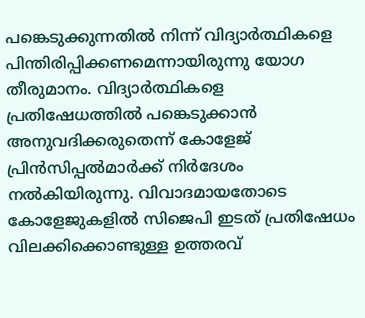പങ്കെടുക്കുന്നതിൽ നിന്ന് വിദ്യാർത്ഥികളെ പിന്തിരിപ്പിക്കണമെന്നായിരുന്നു യോഗ തീരുമാനം. വിദ്യാർത്ഥികളെ പ്രതിഷേധത്തിൽ പങ്കെടുക്കാൻ അനുവദിക്കരുതെന്ന് കോളേജ് പ്രിൻസിപ്പൽമാർക്ക് നിർദേശം നൽകിയിരുന്നു. വിവാദമായതോടെ കോളേജുകളിൽ സിജെപി ഇടത് പ്രതിഷേധം വിലക്കിക്കൊണ്ടുള്ള ഉത്തരവ്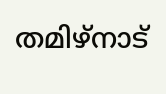തമിഴ്നാട്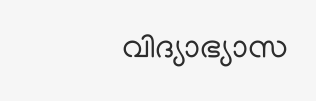വിദ്യാഭ്യാസ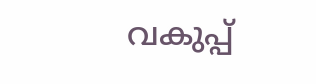വകുപ്പ്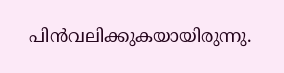പിൻവലിക്കുകയായിരുന്നു.